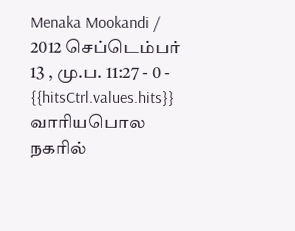Menaka Mookandi / 2012 செப்டெம்பர் 13 , மு.ப. 11:27 - 0 - {{hitsCtrl.values.hits}}
வாரியபொல நகரில்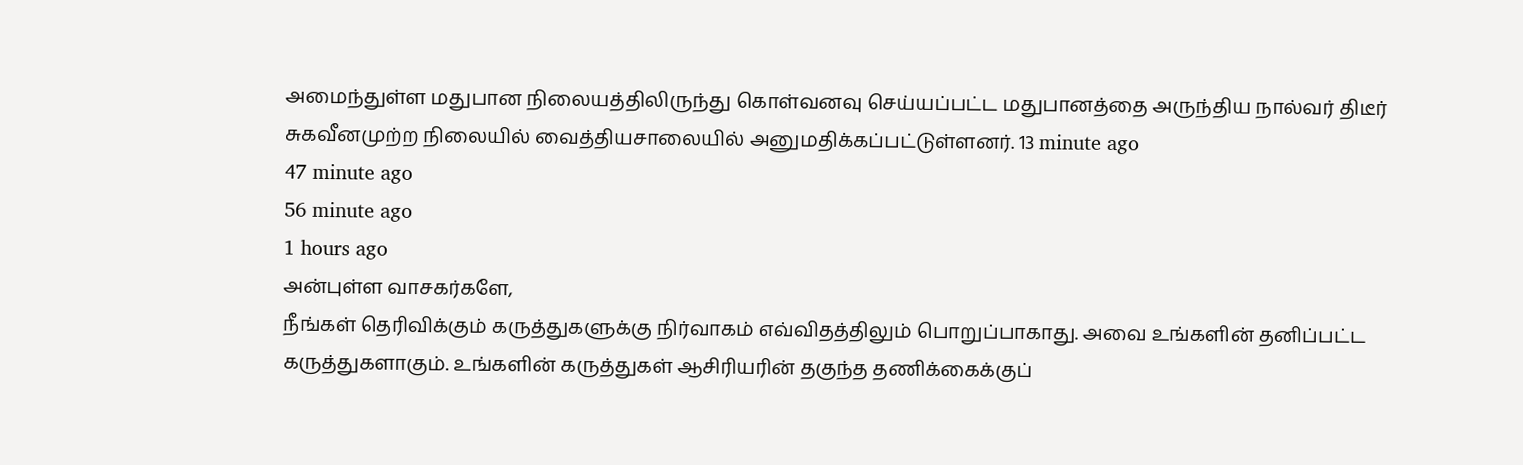அமைந்துள்ள மதுபான நிலையத்திலிருந்து கொள்வனவு செய்யப்பட்ட மதுபானத்தை அருந்திய நால்வர் திடீர் சுகவீனமுற்ற நிலையில் வைத்தியசாலையில் அனுமதிக்கப்பட்டுள்ளனர். 13 minute ago
47 minute ago
56 minute ago
1 hours ago
அன்புள்ள வாசகர்களே,
நீங்கள் தெரிவிக்கும் கருத்துகளுக்கு நிர்வாகம் எவ்விதத்திலும் பொறுப்பாகாது. அவை உங்களின் தனிப்பட்ட கருத்துகளாகும். உங்களின் கருத்துகள் ஆசிரியரின் தகுந்த தணிக்கைக்குப்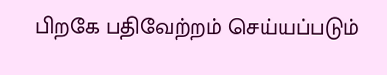பிறகே பதிவேற்றம் செய்யப்படும்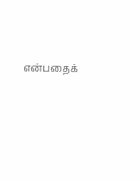என்பதைக்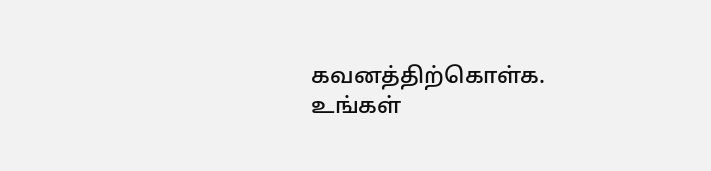கவனத்திற்கொள்க. உங்கள்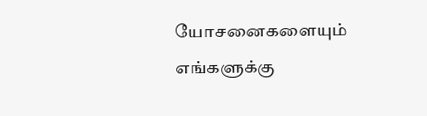யோசனைகளையும் எங்களுக்கு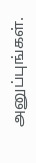அனுப்புங்கள்.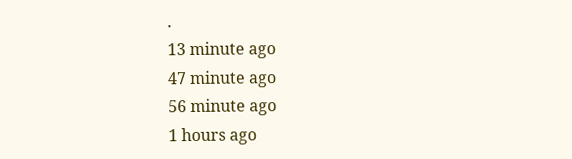.
13 minute ago
47 minute ago
56 minute ago
1 hours ago